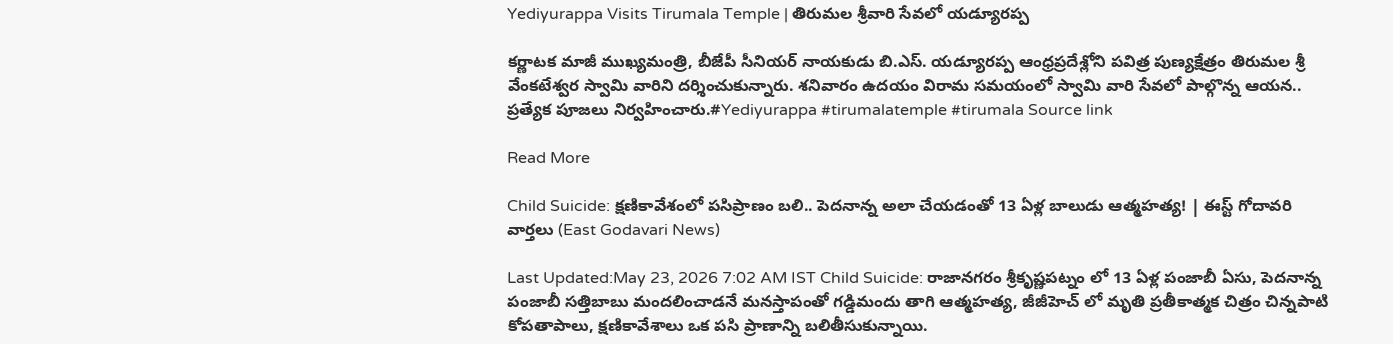Yediyurappa Visits Tirumala Temple | తిరుమల శ్రీవారి సేవలో యడ్యూరప్ప

కర్ణాటక మాజీ ముఖ్యమంత్రి, బీజేపీ సీనియర్ నాయకుడు బి.ఎస్. యడ్యూరప్ప ఆంధ్రప్రదేశ్లోని పవిత్ర పుణ్యక్షేత్రం తిరుమల శ్రీ వేంకటేశ్వర స్వామి వారిని దర్శించుకున్నారు. శనివారం ఉదయం విరామ సమయంలో స్వామి వారి సేవలో పాల్గొన్న ఆయన.. ప్రత్యేక పూజలు నిర్వహించారు.#Yediyurappa #tirumalatemple #tirumala Source link

Read More

Child Suicide: క్షణికావేశంలో పసిప్రాణం బలి.. పెదనాన్న అలా చేయడంతో 13 ఏళ్ల బాలుడు ఆత్మహత్య! | ఈస్ట్ గోదావరి వార్తలు (East Godavari News)

Last Updated:May 23, 2026 7:02 AM IST Child Suicide: రాజానగరం శ్రీకృష్ణపట్నం లో 13 ఏళ్ల పంజాబీ ఏసు, పెదనాన్న పంజాబీ సత్తిబాబు మందలించాడనే మనస్తాపంతో గడ్డిమందు తాగి ఆత్మహత్య, జీజీహెచ్ లో మృతి ప్రతీకాత్మక చిత్రం చిన్నపాటి కోపతాపాలు, క్షణికావేశాలు ఒక పసి ప్రాణాన్ని బలితీసుకున్నాయి.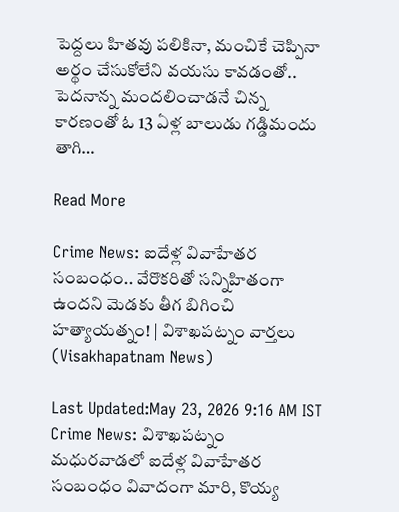పెద్దలు హితవు పలికినా, మంచికే చెప్పినా అర్థం చేసుకోలేని వయసు కావడంతో.. పెదనాన్న మందలించాడనే చిన్న కారణంతో ఓ 13 ఏళ్ల బాలుడు గడ్డిమందు తాగి…

Read More

Crime News: ఐదేళ్ల వివాహేతర సంబంధం.. వేరొకరితో సన్నిహితంగా ఉందని మెడకు తీగ బిగించి హత్యాయత్నం! | విశాఖపట్నం వార్తలు (Visakhapatnam News)

Last Updated:May 23, 2026 9:16 AM IST Crime News: విశాఖపట్నం మధురవాడలో ఐదేళ్ల వివాహేతర సంబంధం వివాదంగా మారి, కొయ్య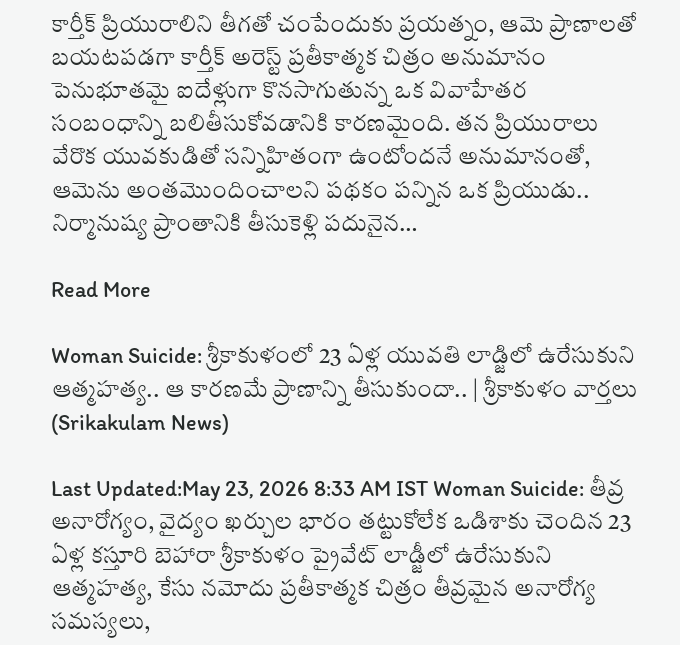కార్తీక్ ప్రియురాలిని తీగతో చంపేందుకు ప్రయత్నం, ఆమె ప్రాణాలతో బయటపడగా కార్తీక్ అరెస్ట్ ప్రతీకాత్మక చిత్రం అనుమానం పెనుభూతమై ఐదేళ్లుగా కొనసాగుతున్న ఒక వివాహేతర సంబంధాన్ని బలితీసుకోవడానికి కారణమైంది. తన ప్రియురాలు వేరొక యువకుడితో సన్నిహితంగా ఉంటోందనే అనుమానంతో, ఆమెను అంతమొందించాలని పథకం పన్నిన ఒక ప్రియుడు.. నిర్మానుష్య ప్రాంతానికి తీసుకెళ్లి పదునైన…

Read More

Woman Suicide: శ్రీకాకుళంలో 23 ఏళ్ల యువతి లాడ్జిలో ఉరేసుకుని ఆత్మహత్య.. ఆ కారణమే ప్రాణాన్ని తీసుకుందా.. | శ్రీకాకుళం వార్తలు (Srikakulam News)

Last Updated:May 23, 2026 8:33 AM IST Woman Suicide: తీవ్ర అనారోగ్యం, వైద్యం ఖర్చుల భారం తట్టుకోలేక ఒడిశాకు చెందిన 23 ఏళ్ల కస్తూరి బెహారా శ్రీకాకుళం ప్రైవేట్ లాడ్జీలో ఉరేసుకుని ఆత్మహత్య, కేసు నమోదు ప్రతీకాత్మక చిత్రం తీవ్రమైన అనారోగ్య సమస్యలు,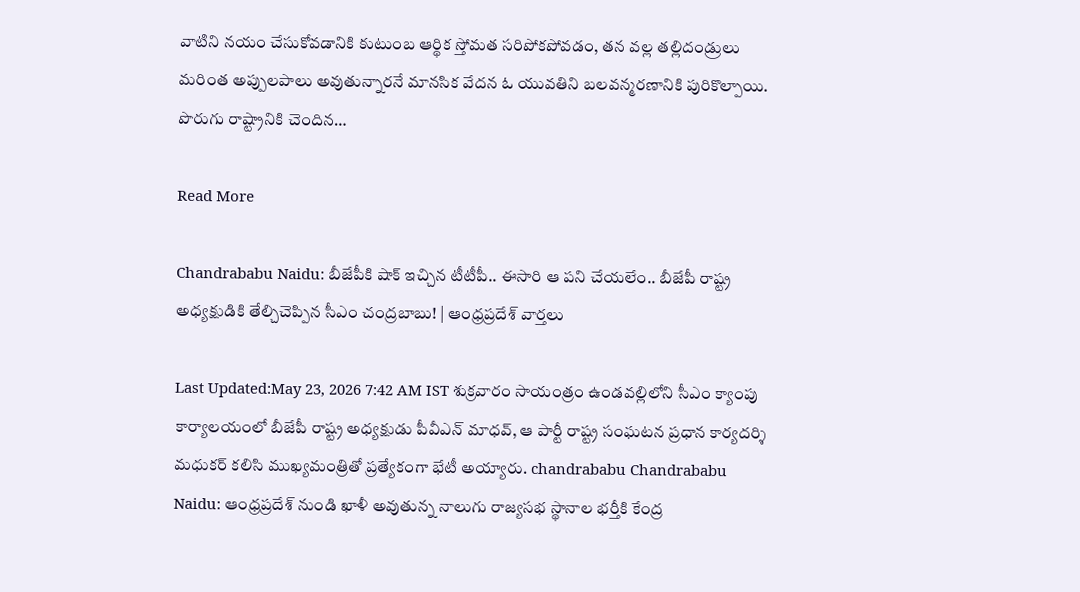వాటిని నయం చేసుకోవడానికి కుటుంబ ఆర్థిక స్తోమత సరిపోకపోవడం, తన వల్ల తల్లిదండ్రులు మరింత అప్పులపాలు అవుతున్నారనే మానసిక వేదన ఓ యువతిని బలవన్మరణానికి పురికొల్పాయి. పొరుగు రాష్ట్రానికి చెందిన…

Read More

Chandrababu Naidu: బీజేపీకి షాక్ ఇచ్చిన టీటీపీ.. ఈసారి ఆ పని చేయలేం.. బీజేపీ రాష్ట్ర అధ్యక్షుడికి తేల్చిచెప్పిన సీఎం చంద్రబాబు! | ఆంధ్రప్రదేశ్ వార్తలు

Last Updated:May 23, 2026 7:42 AM IST శుక్రవారం సాయంత్రం ఉండవల్లిలోని సీఎం క్యాంపు కార్యాలయంలో బీజేపీ రాష్ట్ర అధ్యక్షుడు పీవీఎన్ మాధవ్, ఆ పార్టీ రాష్ట్ర సంఘటన ప్రధాన కార్యదర్శి మధుకర్ కలిసి ముఖ్యమంత్రితో ప్రత్యేకంగా భేటీ అయ్యారు. chandrababu Chandrababu Naidu: ఆంధ్రప్రదేశ్ నుండి ఖాళీ అవుతున్న నాలుగు రాజ్యసభ స్థానాల భర్తీకి కేంద్ర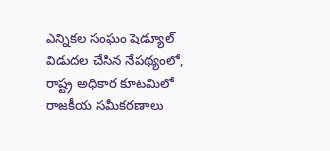ఎన్నికల సంఘం షెడ్యూల్ విడుదల చేసిన నేపథ్యంలో, రాష్ట్ర అధికార కూటమిలో రాజకీయ సమీకరణాలు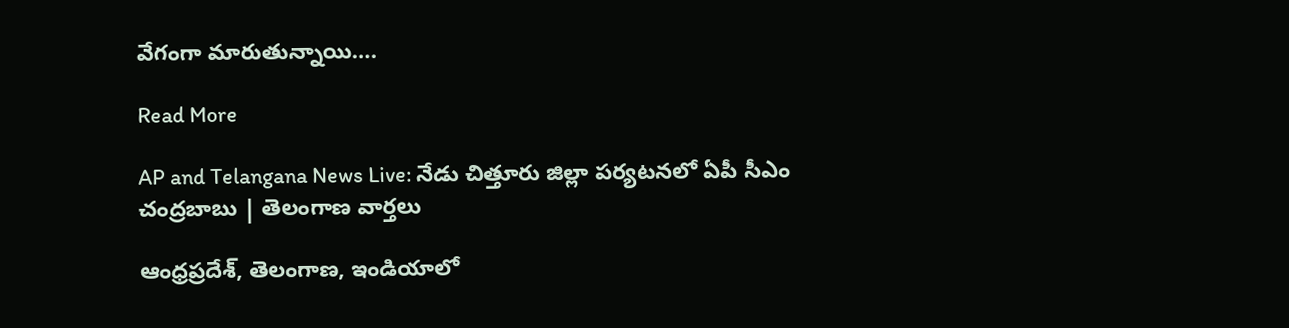వేగంగా మారుతున్నాయి….

Read More

AP and Telangana News Live: నేడు చిత్తూరు జిల్లా పర్యటనలో ఏపీ సీఎం చంద్రబాబు | తెలంగాణ వార్తలు

ఆంధ్రప్రదేశ్, తెలంగాణ, ఇండియాలో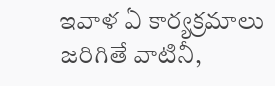ఇవాళ ఏ కార్యక్రమాలు జరిగితే వాటినీ,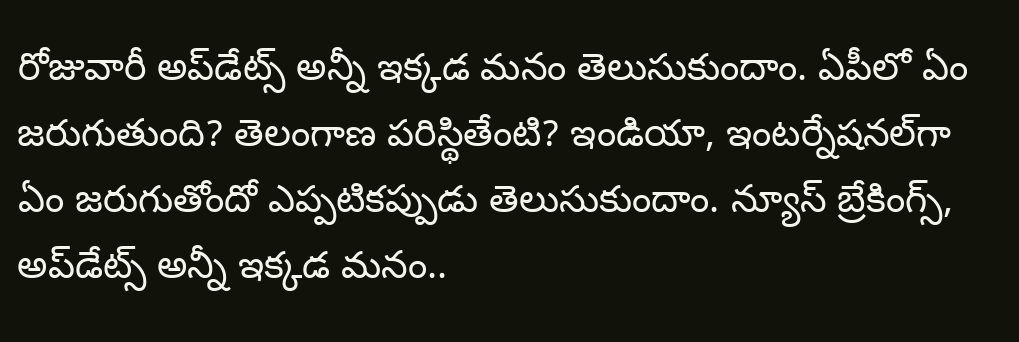రోజువారీ అప్‌డేట్స్ అన్నీ ఇక్కడ మనం తెలుసుకుందాం. ఏపీలో ఏం జరుగుతుంది? తెలంగాణ పరిస్థితేంటి? ఇండియా, ఇంటర్నేషనల్‌గా ఏం జరుగుతోందో ఎప్పటికప్పుడు తెలుసుకుందాం. న్యూస్ బ్రేకింగ్స్, అప్‌డేట్స్ అన్నీ ఇక్కడ మనం..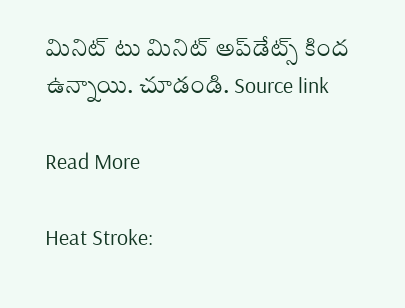మినిట్ టు మినిట్ అప్‌డేట్స్ కింద ఉన్నాయి. చూడండి. Source link

Read More

Heat Stroke: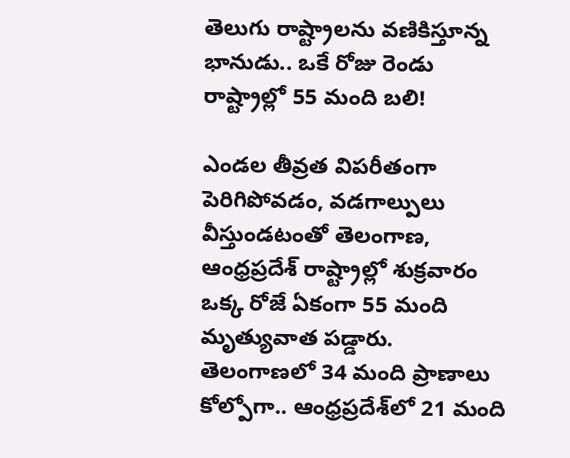తెలుగు రాష్ట్రాలను వణికిస్తూన్న భానుడు.. ఒకే రోజు రెండు రాష్ట్రాల్లో 55 మంది బలి!

ఎండల తీవ్రత విపరీతంగా పెరిగిపోవడం, వడగాల్పులు వీస్తుండటంతో తెలంగాణ, ఆంధ్రప్రదేశ్‌ రాష్ట్రాల్లో శుక్రవారం ఒక్క రోజే ఏకంగా 55 మంది మృత్యువాత పడ్డారు. తెలంగాణలో 34 మంది ప్రాణాలు కోల్పోగా.. ఆంధ్రప్రదేశ్‌లో 21 మంది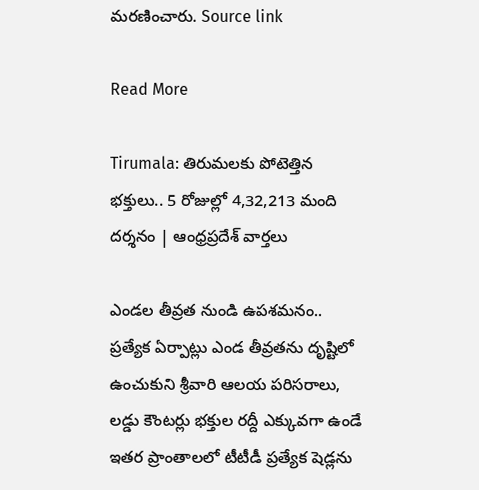మరణించారు. Source link

Read More

Tirumala: తిరుమలకు పోటెత్తిన భక్తులు.. 5 రోజుల్లో 4,32,213 మంది దర్శనం | ఆంధ్రప్రదేశ్ వార్తలు

ఎండల తీవ్రత నుండి ఉపశమనం.. ప్రత్యేక ఏర్పాట్లు ఎండ తీవ్రతను దృష్టిలో ఉంచుకుని శ్రీవారి ఆలయ పరిసరాలు, లడ్డు కౌంటర్లు భక్తుల రద్దీ ఎక్కువగా ఉండే ఇతర ప్రాంతాలలో టీటీడీ ప్రత్యేక షెడ్లను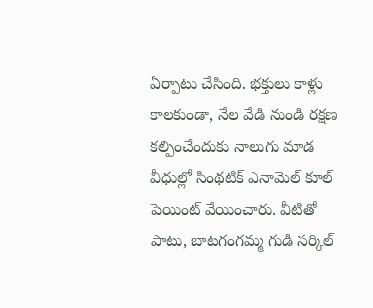ఏర్పాటు చేసింది. భక్తులు కాళ్లు కాలకుండా, నేల వేడి నుండి రక్షణ కల్పించేందుకు నాలుగు మాడ వీధుల్లో సింథటిక్ ఎనామెల్ కూల్ పెయింట్ వేయించారు. వీటితో పాటు, బాటగంగమ్మ గుడి సర్కిల్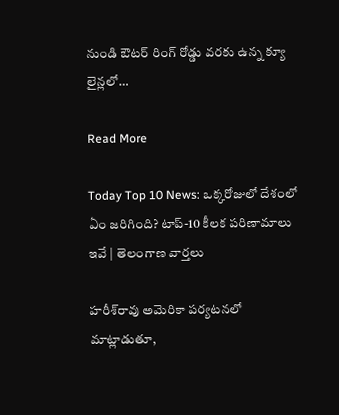నుండి ఔటర్ రింగ్ రోడ్డు వరకు ఉన్న క్యూ లైన్లలో…

Read More

Today Top 10 News: ఒక్కరోజులో దేశంలో ఏం జరిగింది? టాప్-10 కీలక పరిణామాలు ఇవే | తెలంగాణ వార్తలు

హరీశ్‌రావు అమెరికా పర్యటనలో మాట్లాడుతూ,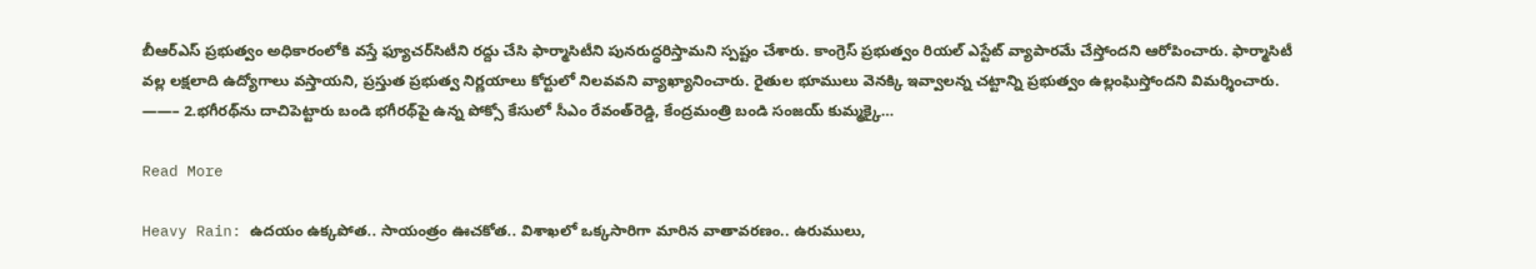బీఆర్‌ఎస్‌ ప్రభుత్వం అధికారంలోకి వస్తే ఫ్యూచర్‌సిటీని రద్దు చేసి ఫార్మాసిటీని పునరుద్ధరిస్తామని స్పష్టం చేశారు. కాంగ్రెస్‌ ప్రభుత్వం రియల్‌ ఎస్టేట్‌ వ్యాపారమే చేస్తోందని ఆరోపించారు. ఫార్మాసిటీ వల్ల లక్షలాది ఉద్యోగాలు వస్తాయని, ప్రస్తుత ప్రభుత్వ నిర్ణయాలు కోర్టులో నిలవవని వ్యాఖ్యానించారు. రైతుల భూములు వెనక్కి ఇవ్వాలన్న చట్టాన్ని ప్రభుత్వం ఉల్లంఘిస్తోందని విమర్శించారు. ——– 2.భగీరథ్‌ను దాచిపెట్టారు బండి భగీరథ్‌పై ఉన్న పోక్సో కేసులో సీఎం రేవంత్‌రెడ్డి, కేంద్రమంత్రి బండి సంజయ్ కుమ్మక్కై…

Read More

Heavy Rain: ఉదయం ఉక్కపోత.. సాయంత్రం ఊచకోత.. విశాఖలో ఒక్కసారిగా మారిన వాతావరణం.. ఉరుములు,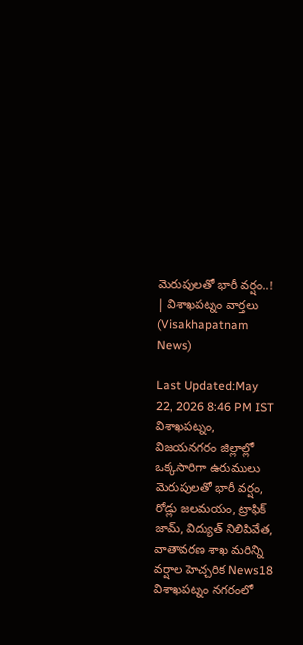మెరుపులతో భారీ వర్షం..! | విశాఖపట్నం వార్తలు (Visakhapatnam News)

Last Updated:May 22, 2026 8:46 PM IST విశాఖపట్నం, విజయనగరం జిల్లాల్లో ఒక్కసారిగా ఉరుములు మెరుపులతో భారీ వర్షం, రోడ్లు జలమయం, ట్రాఫిక్ జామ్, విద్యుత్ నిలిపివేత, వాతావరణ శాఖ మరిన్ని వర్షాల హెచ్చరిక News18 విశాఖపట్నం నగరంలో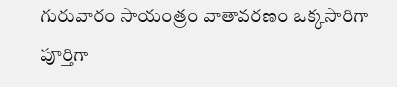గురువారం సాయంత్రం వాతావరణం ఒక్కసారిగా పూర్తిగా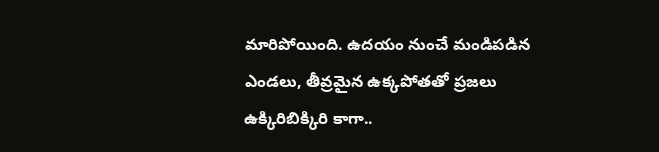మారిపోయింది. ఉదయం నుంచే మండిపడిన ఎండలు, తీవ్రమైన ఉక్కపోతతో ప్రజలు ఉక్కిరిబిక్కిరి కాగా..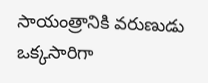సాయంత్రానికి వరుణుడు ఒక్కసారిగా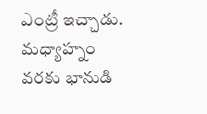ఎంట్రీ ఇచ్చాడు. మధ్యాహ్నం వరకు భానుడి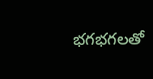భగభగలతో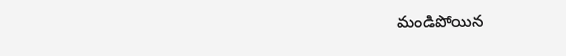మండిపోయిన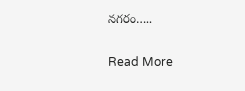నగరం…..

Read More